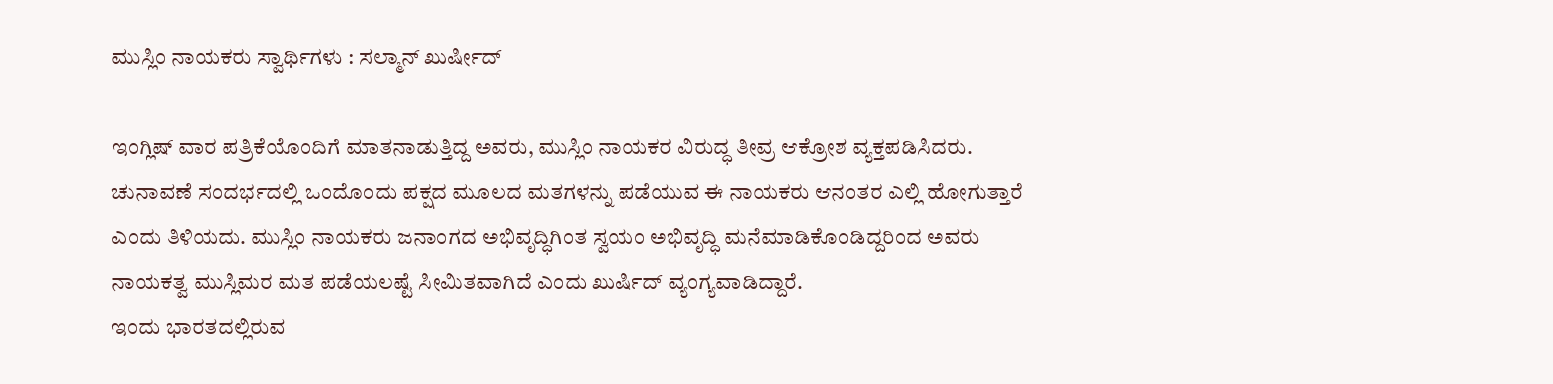ಮುಸ್ಲಿಂ ನಾಯಕರು ಸ್ವಾರ್ಥಿಗಳು : ಸಲ್ಮಾನ್ ಖುರ್ಷೀದ್

ಇಂಗ್ಲಿಷ್ ವಾರ ಪತ್ರಿಕೆಯೊಂದಿಗೆ ಮಾತನಾಡುತ್ತಿದ್ದ ಅವರು, ಮುಸ್ಲಿಂ ನಾಯಕರ ವಿರುದ್ಧ ತೀವ್ರ ಆಕ್ರೋಶ ವ್ಯಕ್ತಪಡಿಸಿದರು. ಚುನಾವಣೆ ಸಂದರ್ಭದಲ್ಲಿ ಒಂದೊಂದು ಪಕ್ಷದ ಮೂಲದ ಮತಗಳನ್ನು ಪಡೆಯುವ ಈ ನಾಯಕರು ಆನಂತರ ಎಲ್ಲಿ ಹೋಗುತ್ತಾರೆ ಎಂದು ತಿಳಿಯದು. ಮುಸ್ಲಿಂ ನಾಯಕರು ಜನಾಂಗದ ಅಭಿವೃದ್ಧಿಗಿಂತ ಸ್ವಯಂ ಅಭಿವೃದ್ಧಿ ಮನೆಮಾಡಿಕೊಂಡಿದ್ದರಿಂದ ಅವರು ನಾಯಕತ್ವ ಮುಸ್ಲಿಮರ ಮತ ಪಡೆಯಲಷ್ಟೆ ಸೀಮಿತವಾಗಿದೆ ಎಂದು ಖುರ್ಷಿದ್ ವ್ಯಂಗ್ಯವಾಡಿದ್ದಾರೆ.
ಇಂದು ಭಾರತದಲ್ಲಿರುವ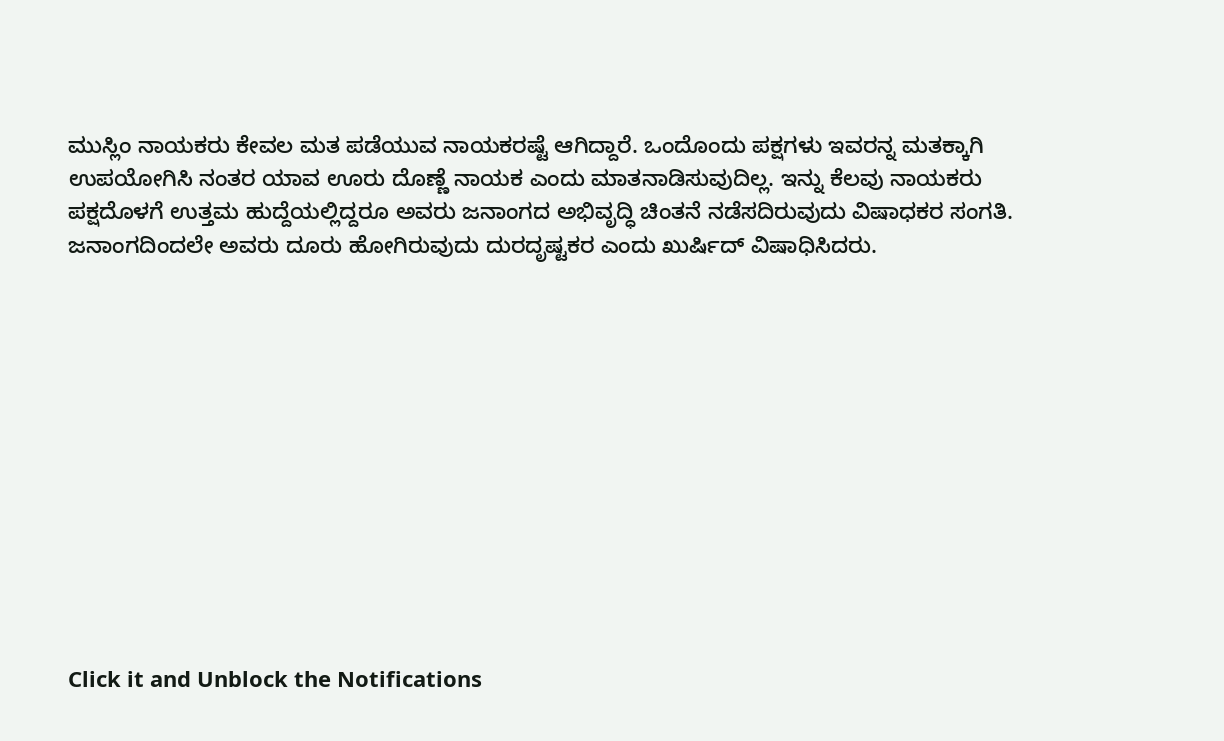ಮುಸ್ಲಿಂ ನಾಯಕರು ಕೇವಲ ಮತ ಪಡೆಯುವ ನಾಯಕರಷ್ಟೆ ಆಗಿದ್ದಾರೆ. ಒಂದೊಂದು ಪಕ್ಷಗಳು ಇವರನ್ನ ಮತಕ್ಕಾಗಿ ಉಪಯೋಗಿಸಿ ನಂತರ ಯಾವ ಊರು ದೊಣ್ಣೆ ನಾಯಕ ಎಂದು ಮಾತನಾಡಿಸುವುದಿಲ್ಲ. ಇನ್ನು ಕೆಲವು ನಾಯಕರು ಪಕ್ಷದೊಳಗೆ ಉತ್ತಮ ಹುದ್ದೆಯಲ್ಲಿದ್ದರೂ ಅವರು ಜನಾಂಗದ ಅಭಿವೃದ್ಧಿ ಚಿಂತನೆ ನಡೆಸದಿರುವುದು ವಿಷಾಧಕರ ಸಂಗತಿ. ಜನಾಂಗದಿಂದಲೇ ಅವರು ದೂರು ಹೋಗಿರುವುದು ದುರದೃಷ್ಟಕರ ಎಂದು ಖುರ್ಷಿದ್ ವಿಷಾಧಿಸಿದರು.












Click it and Unblock the Notifications